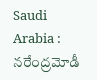Saudi Arabia : నరేంద్రమోడీ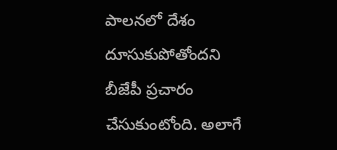పాలనలో దేశం దూసుకుపోతోందని బీజేపీ ప్రచారం చేసుకుంటోంది. అలాగే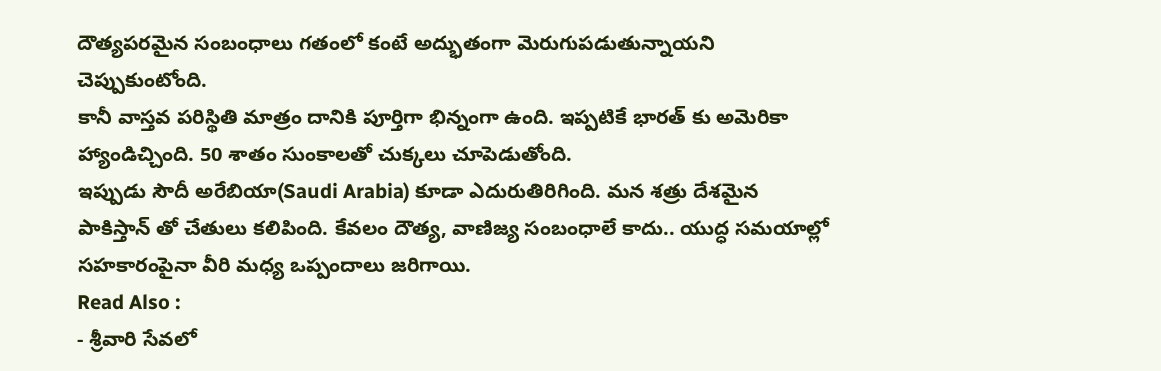దౌత్యపరమైన సంబంధాలు గతంలో కంటే అద్భుతంగా మెరుగుపడుతున్నాయని చెప్పుకుంటోంది.
కానీ వాస్తవ పరిస్థితి మాత్రం దానికి పూర్తిగా భిన్నంగా ఉంది. ఇప్పటికే భారత్ కు అమెరికా హ్యాండిచ్చింది. 50 శాతం సుంకాలతో చుక్కలు చూపెడుతోంది.
ఇప్పుడు సౌదీ అరేబియా(Saudi Arabia) కూడా ఎదురుతిరిగింది. మన శత్రు దేశమైన పాకిస్తాన్ తో చేతులు కలిపింది. కేవలం దౌత్య, వాణిజ్య సంబంధాలే కాదు.. యుద్ధ సమయాల్లో సహకారంపైనా వీరి మధ్య ఒప్పందాలు జరిగాయి.
Read Also :
- శ్రీవారి సేవలో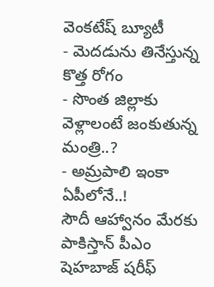వెంకటేష్ బ్యూటీ
- మెదడును తినేస్తున్న కొత్త రోగం
- సొంత జిల్లాకు వెళ్లాలంటే జంకుతున్న మంత్రి..?
- అమ్రపాలి ఇంకా ఏపీలోనే..!
సౌదీ ఆహ్వానం మేరకు పాకిస్తాన్ పీఎం షెహబాజ్ షరీఫ్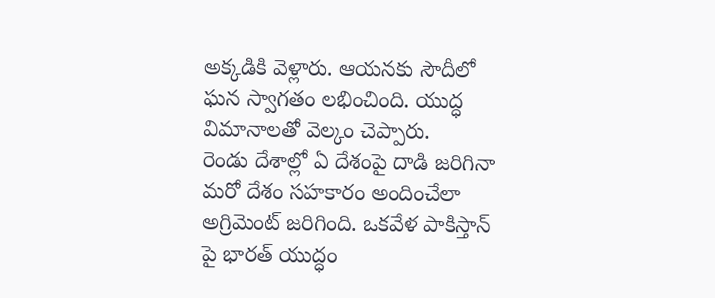అక్కడికి వెళ్లారు. ఆయనకు సౌదీలో ఘన స్వాగతం లభించింది. యుద్ధ విమానాలతో వెల్కం చెప్పారు.
రెండు దేశాల్లో ఏ దేశంపై దాడి జరిగినా మరో దేశం సహకారం అందించేలా అగ్రిమెంట్ జరిగింది. ఒకవేళ పాకిస్తాన్ పై భారత్ యుద్ధం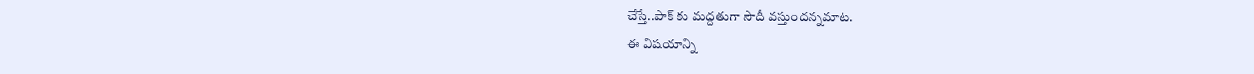చేస్తే..పాక్ కు మద్దతుగా సౌదీ వస్తుందన్నమాట.
ఈ విషయాన్ని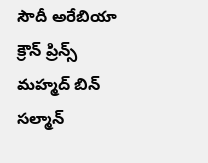సౌదీ అరేబియా క్రౌన్ ప్రిన్స్ మహ్మద్ బిన్ సల్మాన్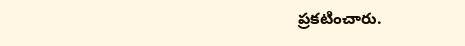ప్రకటించారు.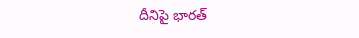దీనిపై భారత్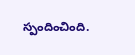స్పందించింది.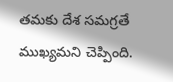తమకు దేశ సమగ్రతే ముఖ్యమని చెప్పింది.